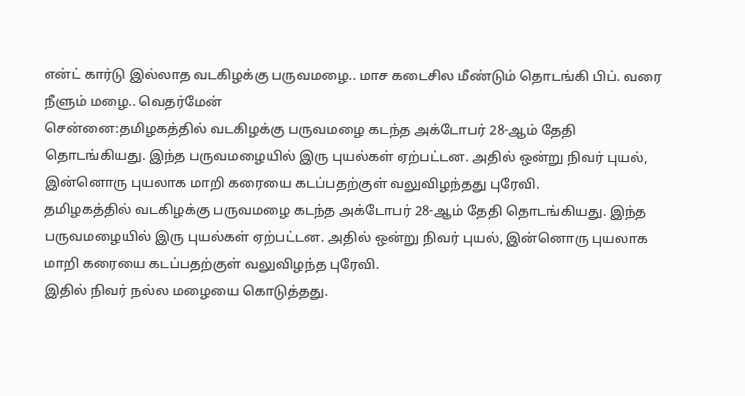என்ட் கார்டு இல்லாத வடகிழக்கு பருவமழை.. மாச கடைசில மீண்டும் தொடங்கி பிப். வரை நீளும் மழை.. வெதர்மேன்
சென்னை:தமிழகத்தில் வடகிழக்கு பருவமழை கடந்த அக்டோபர் 28-ஆம் தேதி தொடங்கியது. இந்த பருவமழையில் இரு புயல்கள் ஏற்பட்டன. அதில் ஒன்று நிவர் புயல், இன்னொரு புயலாக மாறி கரையை கடப்பதற்குள் வலுவிழந்தது புரேவி.
தமிழகத்தில் வடகிழக்கு பருவமழை கடந்த அக்டோபர் 28-ஆம் தேதி தொடங்கியது. இந்த பருவமழையில் இரு புயல்கள் ஏற்பட்டன. அதில் ஒன்று நிவர் புயல், இன்னொரு புயலாக மாறி கரையை கடப்பதற்குள் வலுவிழந்த புரேவி.
இதில் நிவர் நல்ல மழையை கொடுத்தது.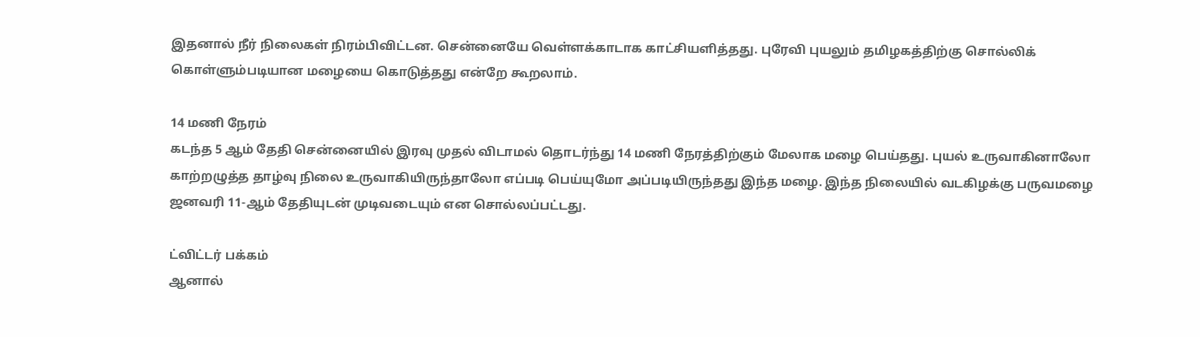இதனால் நீர் நிலைகள் நிரம்பிவிட்டன. சென்னையே வெள்ளக்காடாக காட்சியளித்தது. புரேவி புயலும் தமிழகத்திற்கு சொல்லிக் கொள்ளும்படியான மழையை கொடுத்தது என்றே கூறலாம்.

14 மணி நேரம்
கடந்த 5 ஆம் தேதி சென்னையில் இரவு முதல் விடாமல் தொடர்ந்து 14 மணி நேரத்திற்கும் மேலாக மழை பெய்தது. புயல் உருவாகினாலோ காற்றழுத்த தாழ்வு நிலை உருவாகியிருந்தாலோ எப்படி பெய்யுமோ அப்படியிருந்தது இந்த மழை. இந்த நிலையில் வடகிழக்கு பருவமழை ஜனவரி 11-ஆம் தேதியுடன் முடிவடையும் என சொல்லப்பட்டது.

ட்விட்டர் பக்கம்
ஆனால்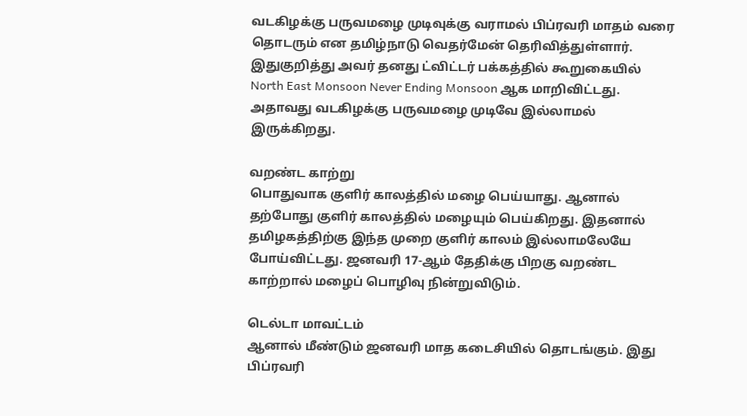வடகிழக்கு பருவமழை முடிவுக்கு வராமல் பிப்ரவரி மாதம் வரை தொடரும் என தமிழ்நாடு வெதர்மேன் தெரிவித்துள்ளார். இதுகுறித்து அவர் தனது ட்விட்டர் பக்கத்தில் கூறுகையில் North East Monsoon Never Ending Monsoon ஆக மாறிவிட்டது. அதாவது வடகிழக்கு பருவமழை முடிவே இல்லாமல் இருக்கிறது.

வறண்ட காற்று
பொதுவாக குளிர் காலத்தில் மழை பெய்யாது. ஆனால் தற்போது குளிர் காலத்தில் மழையும் பெய்கிறது. இதனால் தமிழகத்திற்கு இந்த முறை குளிர் காலம் இல்லாமலேயே போய்விட்டது. ஜனவரி 17-ஆம் தேதிக்கு பிறகு வறண்ட காற்றால் மழைப் பொழிவு நின்றுவிடும்.

டெல்டா மாவட்டம்
ஆனால் மீண்டும் ஜனவரி மாத கடைசியில் தொடங்கும். இது பிப்ரவரி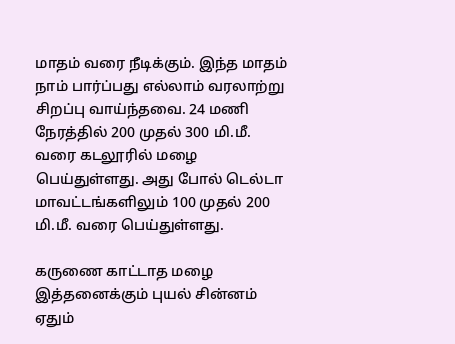மாதம் வரை நீடிக்கும். இந்த மாதம் நாம் பார்ப்பது எல்லாம் வரலாற்று சிறப்பு வாய்ந்தவை. 24 மணி நேரத்தில் 200 முதல் 300 மி.மீ. வரை கடலூரில் மழை பெய்துள்ளது. அது போல் டெல்டா மாவட்டங்களிலும் 100 முதல் 200 மி.மீ. வரை பெய்துள்ளது.

கருணை காட்டாத மழை
இத்தனைக்கும் புயல் சின்னம் ஏதும்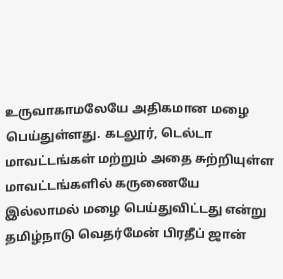உருவாகாமலேயே அதிகமான மழை பெய்துள்ளது. கடலூர், டெல்டா மாவட்டங்கள் மற்றும் அதை சுற்றியுள்ள மாவட்டங்களில் கருணையே இல்லாமல் மழை பெய்துவிட்டது என்று தமிழ்நாடு வெதர்மேன் பிரதீப் ஜான்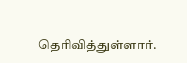தெரிவித்துள்ளார்.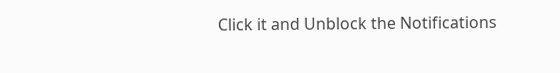Click it and Unblock the Notifications